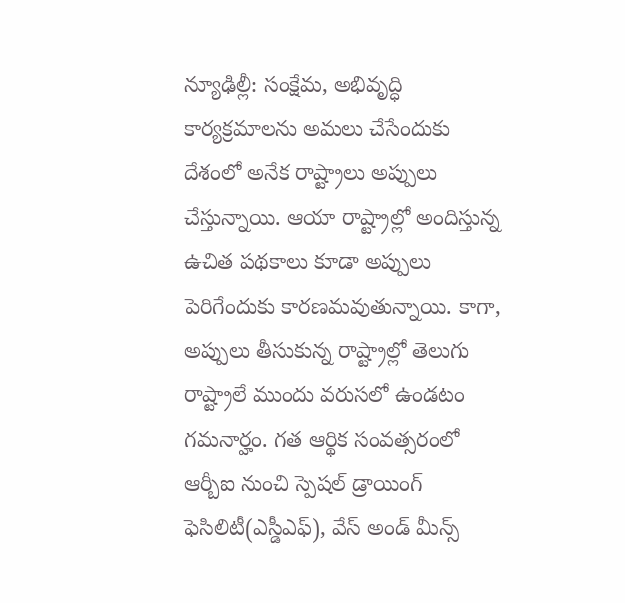న్యూఢిల్లీ: సంక్షేమ, అభివృద్ధి కార్యక్రమాలను అమలు చేసేందుకు దేశంలో అనేక రాష్ట్రాలు అప్పులు చేస్తున్నాయి. ఆయా రాష్ట్రాల్లో అందిస్తున్న ఉచిత పథకాలు కూడా అప్పులు పెరిగేందుకు కారణమవుతున్నాయి. కాగా, అప్పులు తీసుకున్న రాష్ట్రాల్లో తెలుగు రాష్ట్రాలే ముందు వరుసలో ఉండటం గమనార్హం. గత ఆర్థిక సంవత్సరంలో ఆర్బీఐ నుంచి స్పెషల్ డ్రాయింగ్ ఫెసిలిటీ(ఎస్డీఎఫ్), వేస్ అండ్ మీన్స్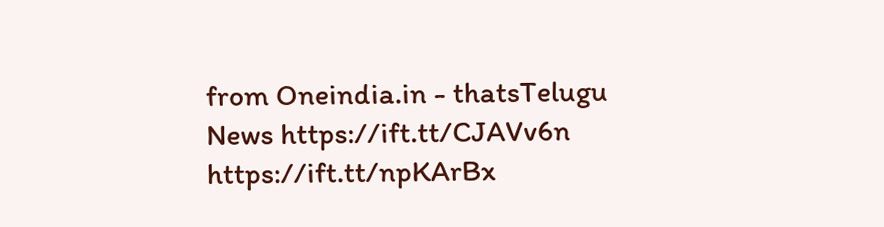from Oneindia.in - thatsTelugu News https://ift.tt/CJAVv6n
https://ift.tt/npKArBx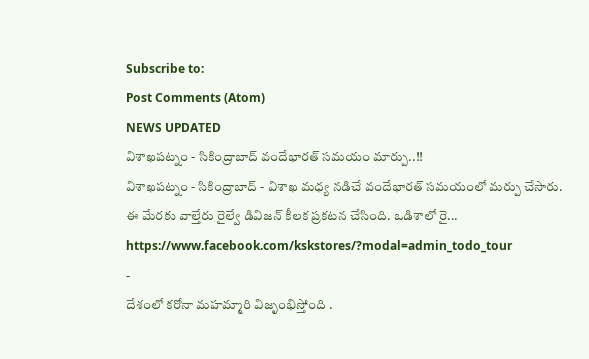Subscribe to:
Post Comments (Atom)
NEWS UPDATED
విశాఖపట్నం - సికింద్రాబాద్ వందేభారత్ సమయం మార్పు..!!
విశాఖపట్నం - సికింద్రాబాద్ - విశాఖ మధ్య నడిచే వందేభారత్ సమయంలో మర్పు చేసారు. ఈ మేరకు వాల్తేరు రైల్వే డివిజన్ కీలక ప్రకటన చేసింది. ఒడిశాలో రై...
https://www.facebook.com/kskstores/?modal=admin_todo_tour
-
దేశంలో కరోనా మహమ్మారి విజృంభిస్తోంది .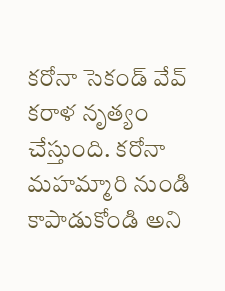కరోనా సెకండ్ వేవ్ కరాళ నృత్యం చేస్తుంది. కరోనా మహమ్మారి నుండి కాపాడుకోండి అని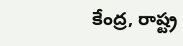కేంద్ర, రాష్ట్ర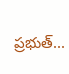ప్రభుత్...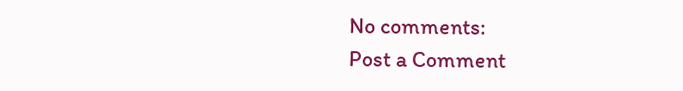No comments:
Post a Comment